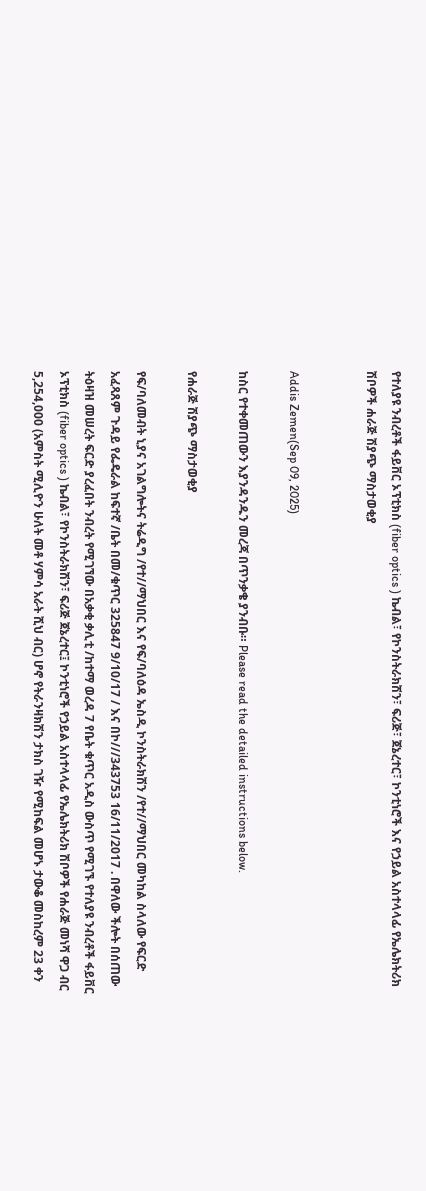የተለያዩ ንብረቶች ፋይቨር ኦፕቲክስ (fiber optics ) ኬብል፣ የኮንስትራክሽን፣ ፍሪጅ፣ ጀኔረተር፣ ኮንቲነሮች እና የኃይል አስተላላፊ የኤሌክትሪክ ሽቦዎች ሐራጅ ሽያጭ ማስታወቂያ


Addis Zemen(Sep 09, 2025)

ከስር የተቀመጠውን እያንዳንዱን መረጃ በጥንቃቄ ያንብቡ። Please read the detailed instructions below.

የሐራጅ ሽያጭ ማስታወቂያ

የፍ/ባለመብት ኒያና አገልግሎትና ትሬዲግ /የተ//ማህበር እና የፍ/ባለዕዳ ኤስዲ ኮንስትራክሽን /የተ//ማህበር መካከል ስላለው የፍርድ አፈጻጸም ጉዳይ የፌዴራል ከፍተኛ /ቤት በመ/ቁጥር 325847 9/10/17 / እና በኮ///343753 16/11/2017 . በዋለው ችሎት በሰጠው ትዕዛዝ መሠረት ፍርድ ያረፈበት ንብረት የሚገኘው በአቃቂ ቃሊቲ /ከተማ ወረዳ 7 የቤት ቁጥር አዲስ ውስጥ የሚገኙ የተለያዩ ንብረቶች ፋይቨር ኦፕቲክስ (fiber optics ) ኬብል፣ የኮንስትራክሽን፣ ፍሪጅ ጀኔረተር፤ ኮንቲነሮች የኃይል አስተላላፊ የኤሌክትሪክ ሽቦዎች የሐራጅ መነሻ ዋጋ ብር 5,254,000 (አምስት ሚሊዮን ሁለት መቶ ሃምሳ አራት ሺህ ብር) ሆኖ የትራንዛክሽን ታክስ ገዥ የሚከፍል መሆኑ ታውቆ መስከረም 23 ቀን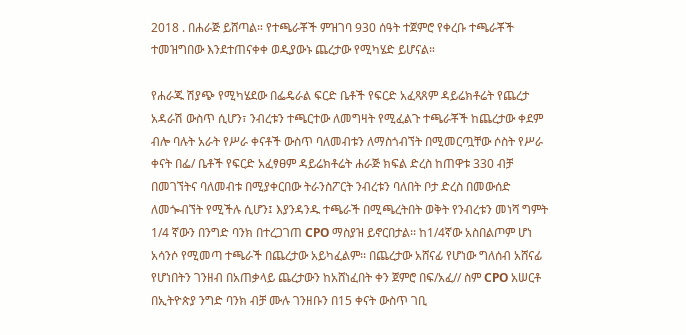2018 . በሐራጅ ይሸጣል። የተጫራቾች ምዝገባ 930 ሰዓት ተጀምሮ የቀረቡ ተጫራቾች ተመዝግበው እንደተጠናቀቀ ወዲያውኑ ጨረታው የሚካሄድ ይሆናል።

የሐራጁ ሽያጭ የሚካሄደው በፌዴራል ፍርድ ቤቶች የፍርድ አፈጻጸም ዳይሬክቶሬት የጨረታ አዳራሽ ውስጥ ሲሆን፣ ንብረቱን ተጫርተው ለመግዛት የሚፈልጉ ተጫራቾች ከጨረታው ቀደም ብሎ ባሉት አራት የሥራ ቀናቶች ውስጥ ባለመብቱን ለማስጎብኘት በሚመርጧቸው ሶስት የሥራ ቀናት በፌ/ ቤቶች የፍርድ አፈፃፀም ዳይሬክቶሬት ሐራጅ ክፍል ድረስ ከጠዋቱ 330 ብቻ በመገኘትና ባለመብቱ በሚያቀርበው ትራንስፖርት ንብረቱን ባለበት ቦታ ድረስ በመውሰድ ለመጐብኘት የሚችሉ ሲሆን፤ እያንዳንዱ ተጫራች በሚጫረትበት ወቅት የንብረቱን መነሻ ግምት 1/4 ኛውን በንግድ ባንክ በተረጋገጠ CPO ማስያዝ ይኖርበታል፡፡ ከ1/4ኛው አስበልጦም ሆነ አሳንሶ የሚመጣ ተጫራች በጨረታው አይካፈልም፡፡ በጨረታው አሸናፊ የሆነው ግለሰብ አሸናፊ የሆነበትን ገንዘብ በአጠቃላይ ጨረታውን ከአሸነፈበት ቀን ጀምሮ በፍ/አፈ// ስም CPO አሠርቶ በኢትዮጵያ ንግድ ባንክ ብቻ ሙሉ ገንዘቡን በ15 ቀናት ውስጥ ገቢ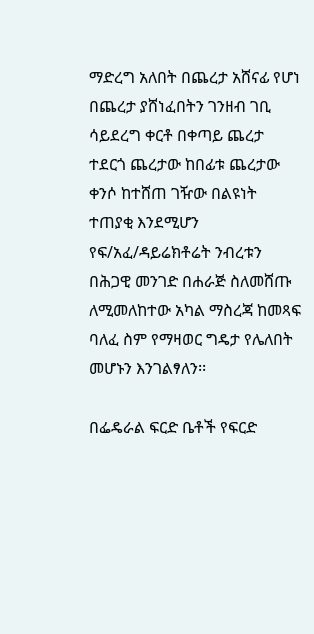ማድረግ አለበት በጨረታ አሸናፊ የሆነ በጨረታ ያሸነፈበትን ገንዘብ ገቢ ሳይደረግ ቀርቶ በቀጣይ ጨረታ ተደርጎ ጨረታው ከበፊቱ ጨረታው ቀንሶ ከተሸጠ ገዥው በልዩነት ተጠያቂ እንደሚሆን የፍ/አፈ/ዳይሬክቶሬት ንብረቱን በሕጋዊ መንገድ በሐራጅ ስለመሸጡ ለሚመለከተው አካል ማስረጃ ከመጻፍ ባለፈ ስም የማዛወር ግዴታ የሌለበት መሆኑን እንገልፃለን፡፡

በፌዴራል ፍርድ ቤቶች የፍርድ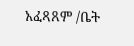አፈጻጸም /ቤት